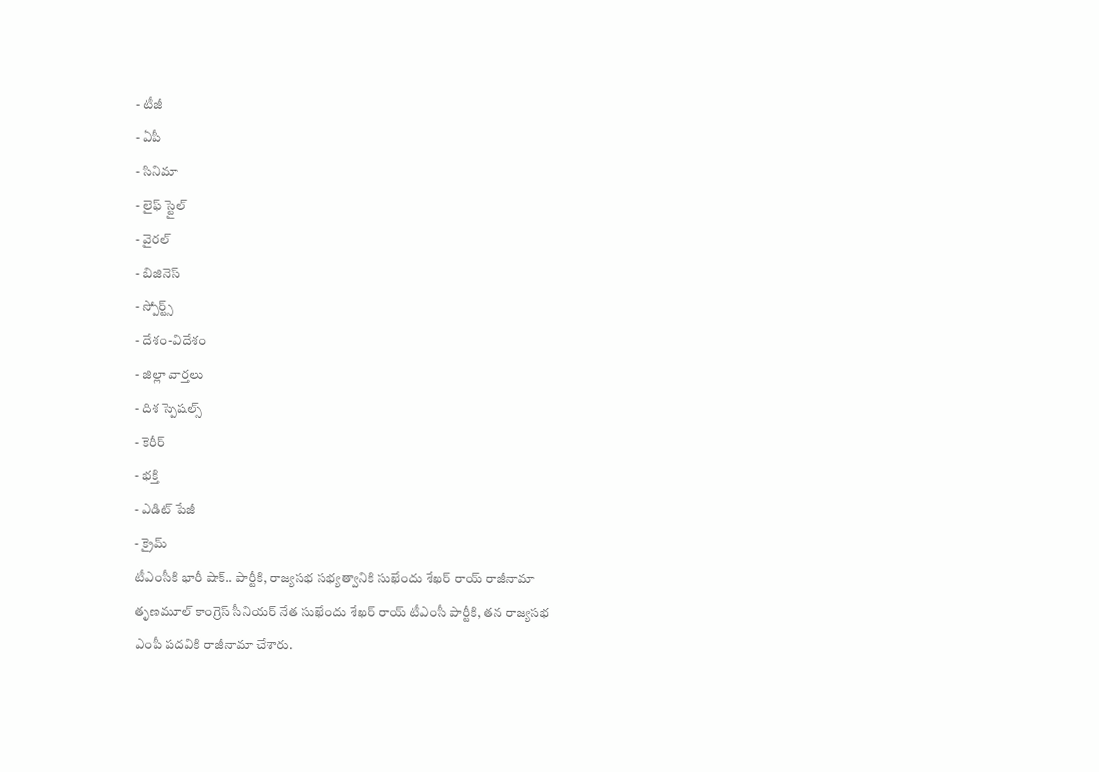- టీజీ
- ఏపీ
- సినిమా
- లైఫ్ స్టైల్
- వైరల్
- బిజినెస్
- స్పోర్ట్స్
- దేశం-విదేశం
- జిల్లా వార్తలు
- దిశ స్పెషల్స్
- కెరీర్
- భక్తి
- ఎడిట్ పేజీ
- క్రైమ్
టీఎంసీకి భారీ షాక్.. పార్టీకి, రాజ్యసభ సభ్యత్వానికి సుఖేందు శేఖర్ రాయ్ రాజీనామా
తృణమూల్ కాంగ్రెస్ సీనియర్ నేత సుఖేందు శేఖర్ రాయ్ టీఎంసీ పార్టీకి, తన రాజ్యసభ ఎంపీ పదవికి రాజీనామా చేశారు.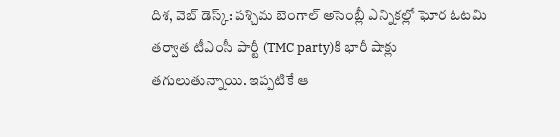దిశ, వెబ్ డెస్క్: పశ్చిమ బెంగాల్ అసెంబ్లీ ఎన్నికల్లో ఘోర ఓటమి తర్వాత టీఎంసీ పార్టీ (TMC party)కి భారీ షాక్లు తగులుతున్నాయి. ఇప్పటికే ఆ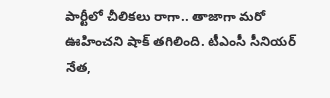పార్టీలో చీలికలు రాగా.. తాజాగా మరో ఊహించని షాక్ తగిలింది. టీఎంసీ సీనియర్ నేత,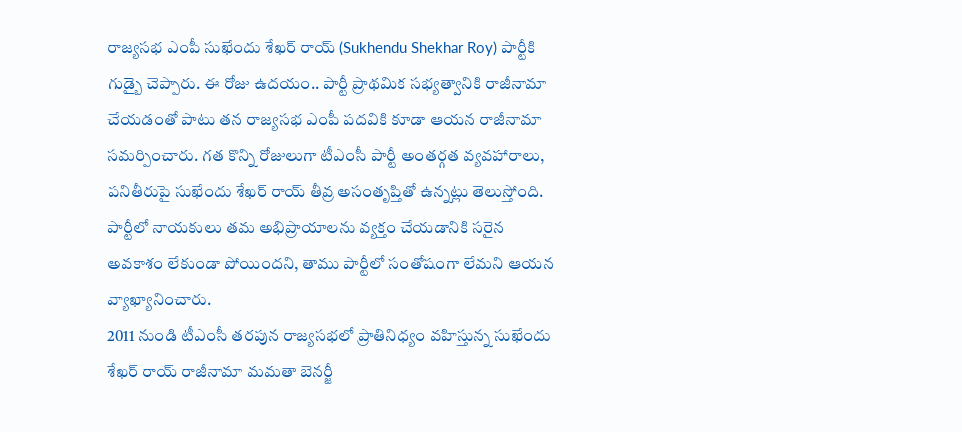రాజ్యసభ ఎంపీ సుఖేందు శేఖర్ రాయ్ (Sukhendu Shekhar Roy) పార్టీకి గుడ్బై చెప్పారు. ఈ రోజు ఉదయం.. పార్టీ ప్రాథమిక సభ్యత్వానికి రాజీనామా చేయడంతో పాటు తన రాజ్యసభ ఎంపీ పదవికి కూడా ఆయన రాజీనామా సమర్పించారు. గత కొన్ని రోజులుగా టీఎంసీ పార్టీ అంతర్గత వ్యవహారాలు, పనితీరుపై సుఖేందు శేఖర్ రాయ్ తీవ్ర అసంతృప్తితో ఉన్నట్లు తెలుస్తోంది. పార్టీలో నాయకులు తమ అభిప్రాయాలను వ్యక్తం చేయడానికి సరైన అవకాశం లేకుండా పోయిందని, తాము పార్టీలో సంతోషంగా లేమని ఆయన వ్యాఖ్యానించారు.
2011 నుండి టీఎంసీ తరపున రాజ్యసభలో ప్రాతినిధ్యం వహిస్తున్న సుఖేందు శేఖర్ రాయ్ రాజీనామా మమతా బెనర్జీ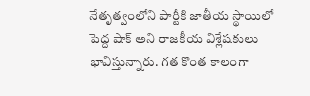నేతృత్వంలోని పార్టీకి జాతీయ స్థాయిలో పెద్ద షాక్ అని రాజకీయ విశ్లేషకులు భావిస్తున్నారు. గత కొంత కాలంగా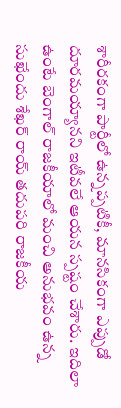శారీరకంగా పార్టీలో ఉన్నప్పటికీ, మానసికంగా ఎప్పుడో దూరమయ్యానని ఇటీవలే ఆయన స్పష్టం చేశారు. ఇదిలా ఉంటే బెంగాల్ రాజకీయాలో మంచి అనుభవం ఉన్న సుఖేందు శేఖర్ రాయ్ తదుపరి రాజకీయ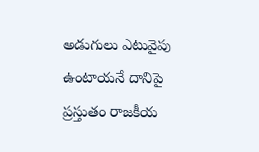అడుగులు ఎటువైపు ఉంటాయనే దానిపై ప్రస్తుతం రాజకీయ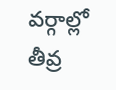వర్గాల్లో తీవ్ర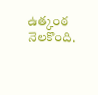ఉత్కంఠ నెలకొంది.